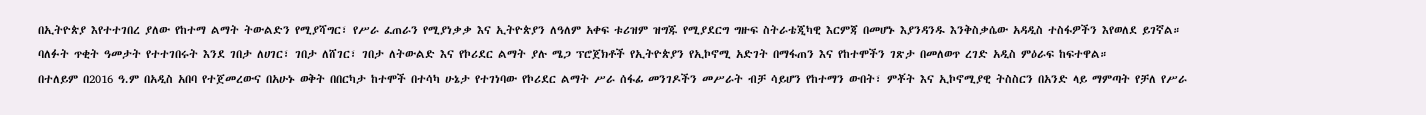በኢትዮጵያ እየተተገበረ ያለው የከተማ ልማት ትውልድን የሚያሻግር፣ የሥራ ፈጠራን የሚያነቃቃ እና ኢትዮጵያን ለዓለም አቀፍ ቱሪዝም ዝግጁ የሚያደርግ ግዙፍ ስትራቴጂካዊ እርምጃ በመሆኑ እያንዳንዱ እንቅስቃሴው አዳዲስ ተስፋዎችን እየወለደ ይገኛል።
ባለፉት ጥቂት ዓመታት የተተገበሩት እንደ ገበታ ለሀገር፣ ገበታ ለሸገር፣ ገበታ ለትውልድ እና የኮሪደር ልማት ያሉ ሜጋ ፕሮጀክቶች የኢትዮጵያን የኢኮኖሚ አድገት በማፋጠን እና የከተሞችን ገጽታ በመለወጥ ረገድ አዲስ ምዕራፍ ከፍተዋል።
በተለይም በ2016 ዓ.ም በአዲስ አበባ የተጀመረውና በአሁኑ ወቅት በበርካታ ከተሞች በተሳካ ሁኔታ የተገነባው የኮሪደር ልማት ሥራ ሰፋፊ መንገዶችን መሥራት ብቻ ሳይሆን የከተማን ውበት፣ ምቾት እና ኢኮኖሚያዊ ትስስርን በአንድ ላይ ማምጣት የቻለ የሥራ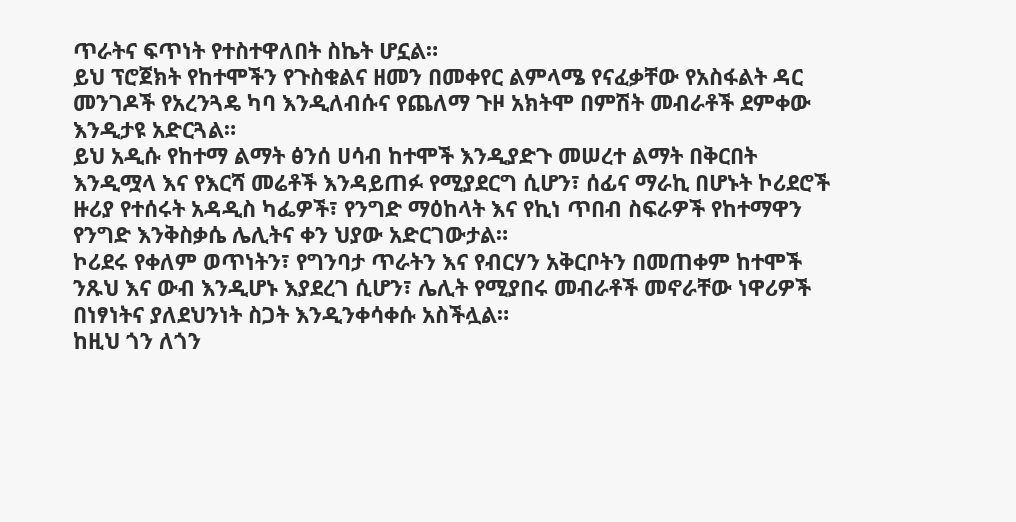ጥራትና ፍጥነት የተስተዋለበት ስኬት ሆኗል።
ይህ ፕሮጀክት የከተሞችን የጉስቁልና ዘመን በመቀየር ልምላሜ የናፈቃቸው የአስፋልት ዳር መንገዶች የአረንጓዴ ካባ እንዲለብሱና የጨለማ ጉዞ አክትሞ በምሽት መብራቶች ደምቀው እንዲታዩ አድርጓል።
ይህ አዲሱ የከተማ ልማት ፅንሰ ሀሳብ ከተሞች እንዲያድጉ መሠረተ ልማት በቅርበት እንዲሟላ እና የእርሻ መሬቶች እንዳይጠፉ የሚያደርግ ሲሆን፣ ሰፊና ማራኪ በሆኑት ኮሪደሮች ዙሪያ የተሰሩት አዳዲስ ካፌዎች፣ የንግድ ማዕከላት እና የኪነ ጥበብ ስፍራዎች የከተማዋን የንግድ እንቅስቃሴ ሌሊትና ቀን ህያው አድርገውታል።
ኮሪደሩ የቀለም ወጥነትን፣ የግንባታ ጥራትን እና የብርሃን አቅርቦትን በመጠቀም ከተሞች ንጹህ እና ውብ እንዲሆኑ እያደረገ ሲሆን፣ ሌሊት የሚያበሩ መብራቶች መኖራቸው ነዋሪዎች በነፃነትና ያለደህንነት ስጋት እንዲንቀሳቀሱ አስችሏል።
ከዚህ ጎን ለጎን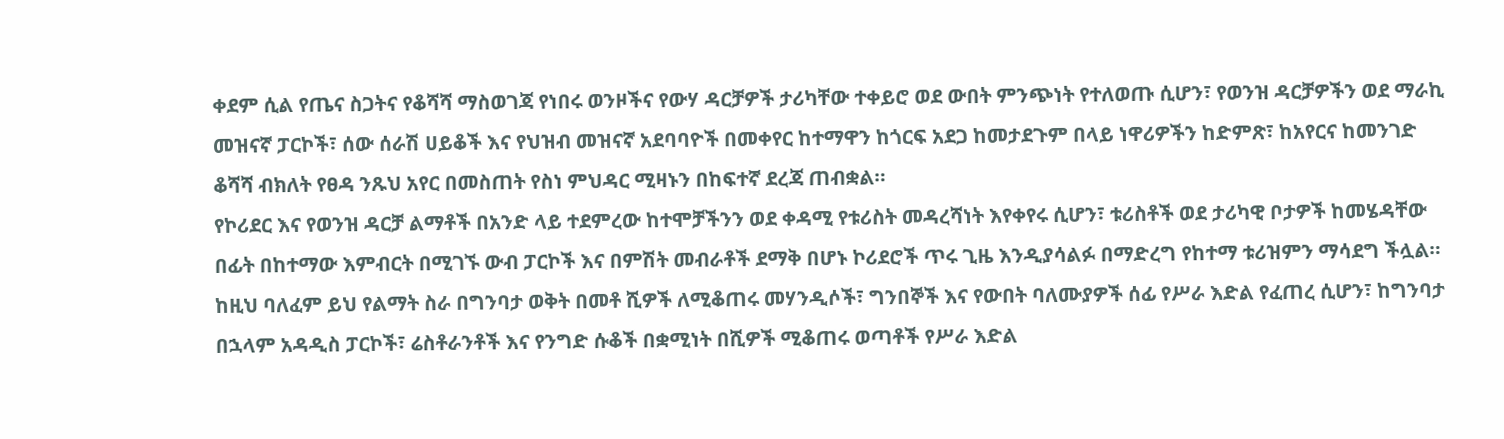ቀደም ሲል የጤና ስጋትና የቆሻሻ ማስወገጃ የነበሩ ወንዞችና የውሃ ዳርቻዎች ታሪካቸው ተቀይሮ ወደ ውበት ምንጭነት የተለወጡ ሲሆን፣ የወንዝ ዳርቻዎችን ወደ ማራኪ መዝናኛ ፓርኮች፣ ሰው ሰራሽ ሀይቆች እና የህዝብ መዝናኛ አደባባዮች በመቀየር ከተማዋን ከጎርፍ አደጋ ከመታደጉም በላይ ነዋሪዎችን ከድምጽ፣ ከአየርና ከመንገድ ቆሻሻ ብክለት የፀዳ ንጹህ አየር በመስጠት የስነ ምህዳር ሚዛኑን በከፍተኛ ደረጃ ጠብቋል።
የኮሪደር እና የወንዝ ዳርቻ ልማቶች በአንድ ላይ ተደምረው ከተሞቻችንን ወደ ቀዳሚ የቱሪስት መዳረሻነት እየቀየሩ ሲሆን፣ ቱሪስቶች ወደ ታሪካዊ ቦታዎች ከመሄዳቸው በፊት በከተማው እምብርት በሚገኙ ውብ ፓርኮች እና በምሽት መብራቶች ደማቅ በሆኑ ኮሪደሮች ጥሩ ጊዜ እንዲያሳልፉ በማድረግ የከተማ ቱሪዝምን ማሳደግ ችሏል።
ከዚህ ባለፈም ይህ የልማት ስራ በግንባታ ወቅት በመቶ ሺዎች ለሚቆጠሩ መሃንዲሶች፣ ግንበኞች እና የውበት ባለሙያዎች ሰፊ የሥራ እድል የፈጠረ ሲሆን፣ ከግንባታ በኋላም አዳዲስ ፓርኮች፣ ሬስቶራንቶች እና የንግድ ሱቆች በቋሚነት በሺዎች ሚቆጠሩ ወጣቶች የሥራ እድል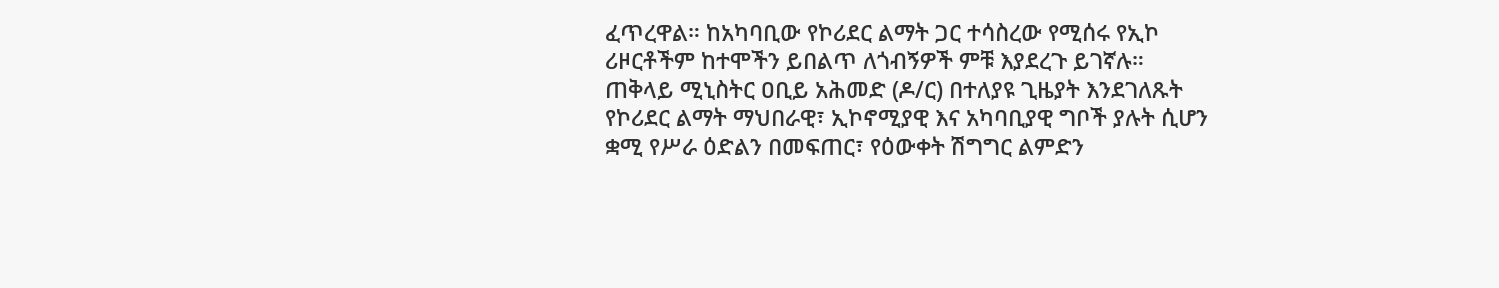ፈጥረዋል። ከአካባቢው የኮሪደር ልማት ጋር ተሳስረው የሚሰሩ የኢኮ ሪዞርቶችም ከተሞችን ይበልጥ ለጎብኝዎች ምቹ እያደረጉ ይገኛሉ።
ጠቅላይ ሚኒስትር ዐቢይ አሕመድ (ዶ/ር) በተለያዩ ጊዜያት እንደገለጹት የኮሪደር ልማት ማህበራዊ፣ ኢኮኖሚያዊ እና አካባቢያዊ ግቦች ያሉት ሲሆን ቋሚ የሥራ ዕድልን በመፍጠር፣ የዕውቀት ሽግግር ልምድን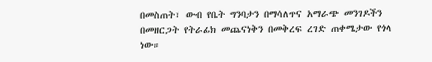በመስጠት፣ ውብ የቤት ግንባታን በማሳለጥና አማራጭ መንገዶችን በመዘርጋት የትራፊክ መጨናነቅን በመቅረፍ ረገድ ጠቀሜታው የጎላ ነው።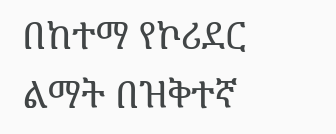በከተማ የኮሪደር ልማት በዝቅተኛ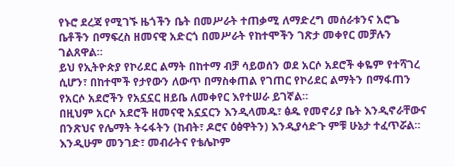የኑሮ ደረጃ የሚገኙ ዜጎችን ቤት በመሥራት ተጠቃሚ ለማድረግ መሰራቱንና አሮጌ ቤቶችን በማፍረስ ዘመናዊ አድርጎ በመሥራት የከተሞችን ገጽታ መቀየር መቻሉን ገልጸዋል።
ይህ የኢትዮጵያ የኮሪደር ልማት በከተማ ብቻ ሳይወሰን ወደ አርሶ አደሮች ቀዬም የተሻገረ ሲሆን፣ በከተሞች የታየውን ለውጥ በማስቀጠል የገጠር የኮሪደር ልማትን በማፋጠን የአርሶ አደሮችን የአኗኗር ዘይቤ ለመቀየር እየተሠራ ይገኛል።
በዚህም አርሶ አደሮች ዘመናዊ አኗኗርን እንዲላመዱ፣ ፅዱ የመኖሪያ ቤት እንዲኖራቸውና በንጽህና የሌማት ትሩፋትን (ከብት፣ ዶሮና ዕፅዋትን) እንዲያሳድጉ ምቹ ሁኔታ ተፈጥሯል።
እንዲሁም መንገድ፣ መብራትና የቴሌኮም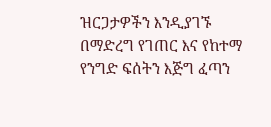ዝርጋታዎችን እንዲያገኙ በማድረግ የገጠር እና የከተማ የንግድ ፍሰትን እጅግ ፈጣን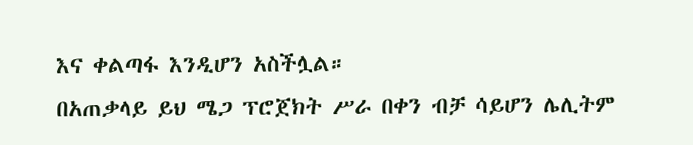እና ቀልጣፋ እንዲሆን አስችሏል።
በአጠቃላይ ይህ ሜጋ ፕሮጀክት ሥራ በቀን ብቻ ሳይሆን ሌሊትም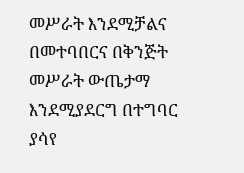መሥራት እንደሚቻልና በመተባበርና በቅንጅት መሥራት ውጤታማ እንደሚያደርግ በተግባር ያሳየ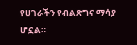የሀገራችን የብልጽግና ማሳያ ሆኗል።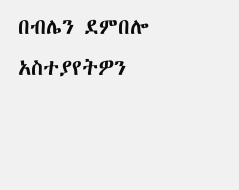በብሌን ደምበሎ
አስተያየትዎን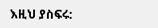እዚህ ያስፍሩ: